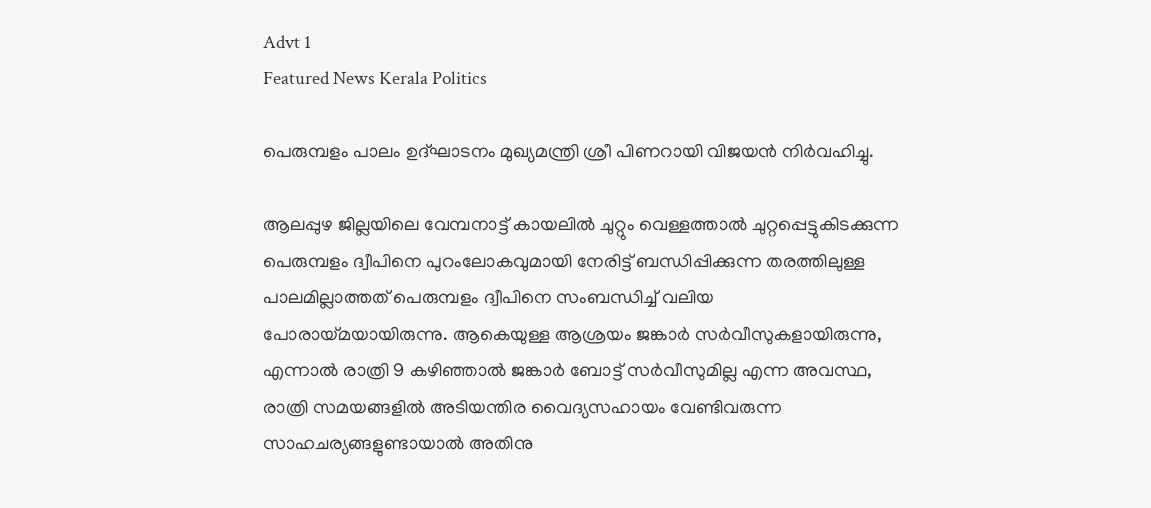Advt 1
Featured News Kerala Politics

പെരുമ്പളം പാലം ഉദ്ഘാടനം മുഖ്യമന്ത്രി ശ്രീ പിണറായി വിജയൻ നിർവഹിച്ചു.

ആലപ്പുഴ ജില്ലയിലെ വേമ്പനാട്ട് കായലിൽ ചുറ്റും വെള്ളത്താൽ ചുറ്റപ്പെട്ടുകിടക്കുന്ന പെരുമ്പളം ദ്വീപിനെ പുറംലോകവുമായി നേരിട്ട് ബന്ധിപ്പിക്കുന്ന തരത്തിലുള്ള പാലമില്ലാത്തത് പെരുമ്പളം ദ്വീപിനെ സംബന്ധിച്ച് വലിയ പോരായ്മയായിരുന്നു. ആകെയുള്ള ആശ്രയം ജങ്കാർ സർവീസുകളായിരുന്നു, എന്നാൽ രാത്രി 9 കഴിഞ്ഞാൽ ജങ്കാർ ബോട്ട് സർവീസുമില്ല എന്ന അവസ്ഥ, രാത്രി സമയങ്ങളിൽ അടിയന്തിര വൈദ്യസഹായം വേണ്ടിവരുന്ന സാഹചര്യങ്ങളുണ്ടായാൽ അതിനു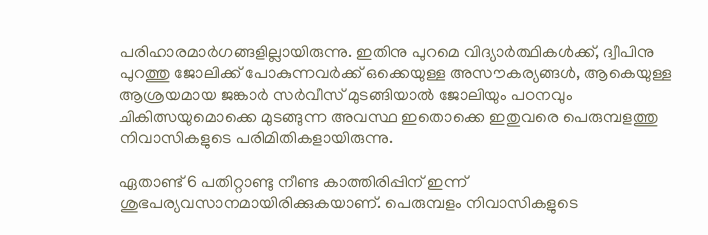പരിഹാരമാർഗങ്ങളില്ലായിരുന്നു. ഇതിനു പുറമെ വിദ്യാർത്ഥികൾക്ക്, ദ്വീപിനു പുറത്തു ജോലിക്ക് പോകുന്നവർക്ക് ഒക്കെയുള്ള അസൗകര്യങ്ങൾ, ആകെയുള്ള ആശ്രയമായ ജങ്കാർ സർവീസ് മുടങ്ങിയാൽ ജോലിയും പഠനവും ചികിത്സയുമൊക്കെ മുടങ്ങുന്ന അവസ്ഥ ഇതൊക്കെ ഇതുവരെ പെരുമ്പളത്തു നിവാസികളുടെ പരിമിതികളായിരുന്നു.

ഏതാണ്ട് 6 പതിറ്റാണ്ടു നീണ്ട കാത്തിരിപ്പിന് ഇന്ന് ശുഭപര്യവസാനമായിരിക്കുകയാണ്. പെരുമ്പളം നിവാസികളുടെ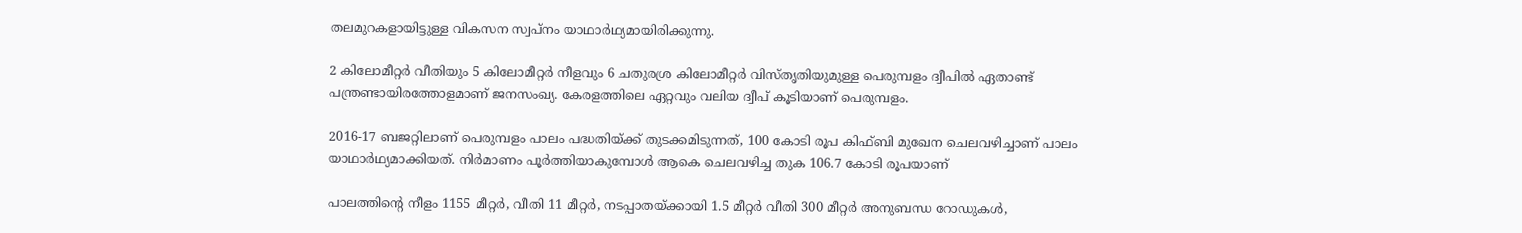തലമുറകളായിട്ടുള്ള വികസന സ്വപ്നം യാഥാർഥ്യമായിരിക്കുന്നു.

2 കിലോമീറ്റർ വീതിയും 5 കിലോമീറ്റർ നീളവും 6 ചതുരശ്ര കിലോമീറ്റർ വിസ്തൃതിയുമുള്ള പെരുമ്പളം ദ്വീപിൽ ഏതാണ്ട് പന്ത്രണ്ടായിരത്തോളമാണ് ജനസംഖ്യ. കേരളത്തിലെ ഏറ്റവും വലിയ ദ്വീപ് കൂടിയാണ് പെരുമ്പളം.

2016-17 ബജറ്റിലാണ് പെരുമ്പളം പാലം പദ്ധതിയ്ക്ക് തുടക്കമിടുന്നത്, 100 കോടി രൂപ കിഫ്‌ബി മുഖേന ചെലവഴിച്ചാണ് പാലം യാഥാർഥ്യമാക്കിയത്. നിർമാണം പൂർത്തിയാകുമ്പോൾ ആകെ ചെലവഴിച്ച തുക 106.7 കോടി രൂപയാണ്

പാലത്തിന്റെ നീളം 1155 മീറ്റർ, വീതി 11 മീറ്റർ, നടപ്പാതയ്‌ക്കായി 1.5 മീറ്റർ വീതി 300 മീറ്റർ അനുബന്ധ റോഡുകൾ,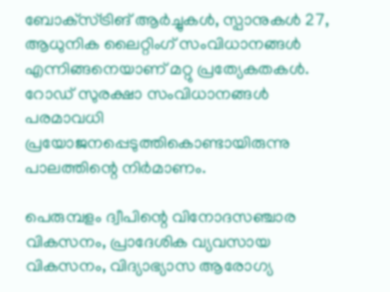ബോക്‌സ്ട്രിങ് ആർച്ചുകൾ, സ്പാനുകൾ 27, ആധുനിക ലൈറ്റിംഗ് സംവിധാനങ്ങൾ എന്നിങ്ങനെയാണ് മറ്റു പ്രത്യേകതകൾ. റോഡ് സുരക്ഷാ സംവിധാനങ്ങൾ പരമാവധി പ്രയോജനപ്പെടുത്തികൊണ്ടായിരുന്നു പാലത്തിന്റെ നിർമാണം.

പെരുമ്പളം ദ്വീപിന്റെ വിനോദസഞ്ചാര വികസനം, പ്രാദേശിക വ്യവസായ വികസനം, വിദ്യാഭ്യാസ ആരോഗ്യ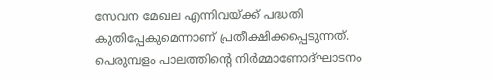സേവന മേഖല എന്നിവയ്ക്ക് പദ്ധതി കുതിപ്പേകുമെന്നാണ് പ്രതീക്ഷിക്കപ്പെടുന്നത്. പെരുമ്പളം പാലത്തിന്റെ നിര്‍മ്മാണോദ്ഘാടനം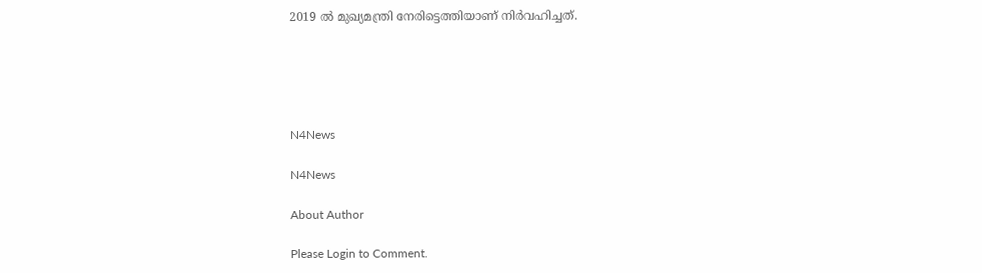2019 ല്‍ മുഖ്യമന്ത്രി നേരിട്ടെത്തിയാണ് നിര്‍വഹിച്ചത്.





N4News

N4News

About Author

Please Login to Comment.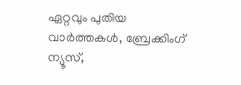ഏറ്റവും പുതിയ വാർത്തകൾ, ബ്രേക്കിംഗ് ന്യൂസ്,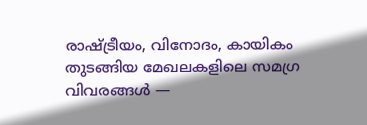രാഷ്ട്രീയം, വിനോദം, കായികം തുടങ്ങിയ മേഖലകളിലെ സമഗ്ര വിവരങ്ങൾ —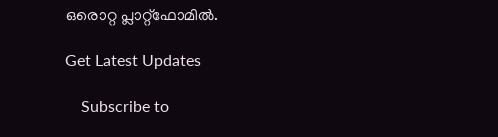ഒരൊറ്റ പ്ലാറ്റ്‌ഫോമിൽ.

Get Latest Updates

    Subscribe to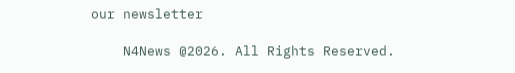our newsletter

    N4News @2026. All Rights Reserved.